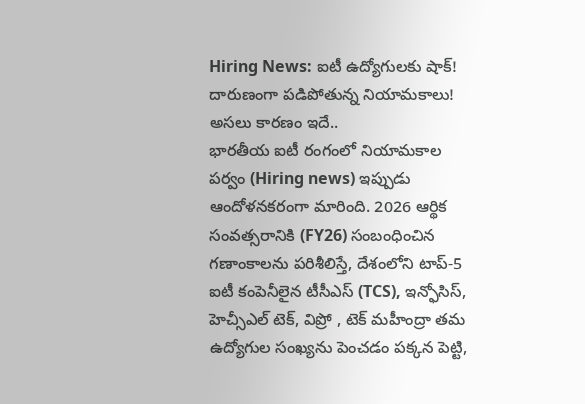Hiring News: ఐటీ ఉద్యోగులకు షాక్! దారుణంగా పడిపోతున్న నియామకాలు! అసలు కారణం ఇదే..
భారతీయ ఐటీ రంగంలో నియామకాల పర్వం (Hiring news) ఇప్పుడు ఆందోళనకరంగా మారింది. 2026 ఆర్థిక సంవత్సరానికి (FY26) సంబంధించిన గణాంకాలను పరిశీలిస్తే, దేశంలోని టాప్-5 ఐటీ కంపెనీలైన టీసీఎస్ (TCS), ఇన్ఫోసిస్, హెచ్సీఎల్ టెక్, విప్రో , టెక్ మహీంద్రా తమ ఉద్యోగుల సంఖ్యను పెంచడం పక్కన పెట్టి,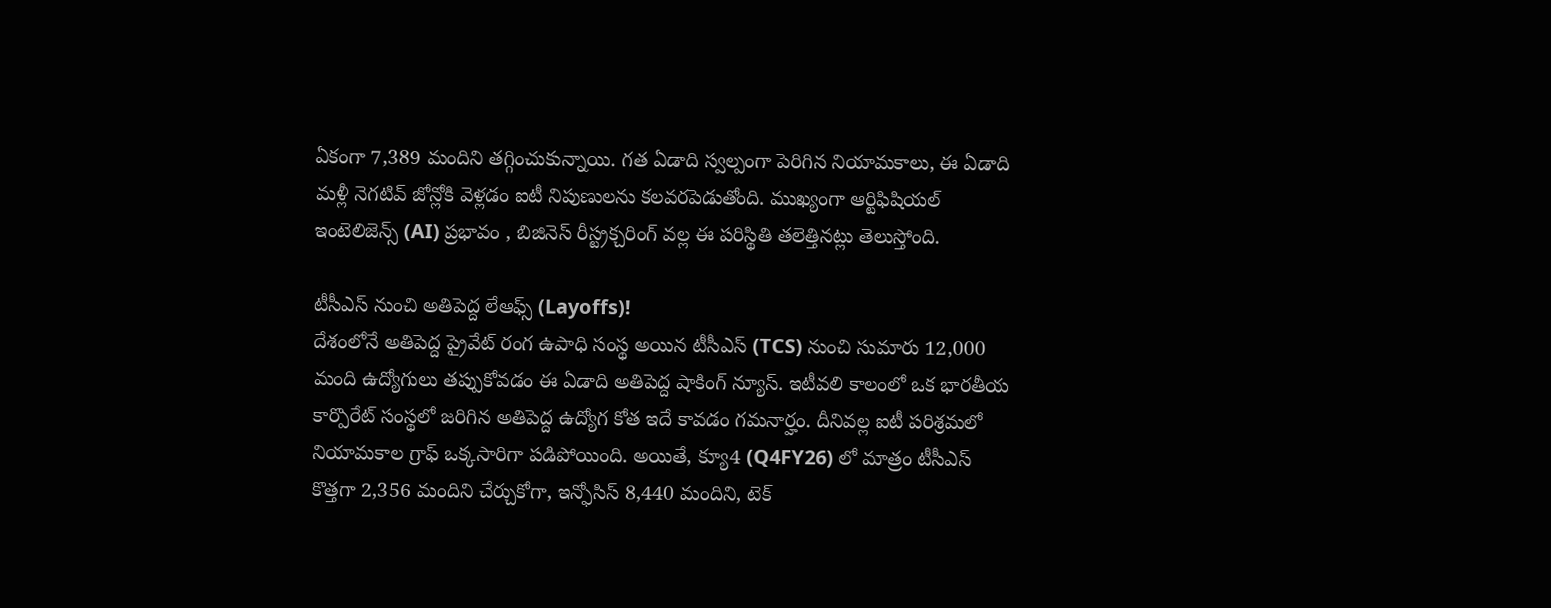ఏకంగా 7,389 మందిని తగ్గించుకున్నాయి. గత ఏడాది స్వల్పంగా పెరిగిన నియామకాలు, ఈ ఏడాది మళ్లీ నెగటివ్ జోన్లోకి వెళ్లడం ఐటీ నిపుణులను కలవరపెడుతోంది. ముఖ్యంగా ఆర్టిఫిషియల్ ఇంటెలిజెన్స్ (AI) ప్రభావం , బిజినెస్ రీస్ట్రక్చరింగ్ వల్ల ఈ పరిస్థితి తలెత్తినట్లు తెలుస్తోంది.

టీసీఎస్ నుంచి అతిపెద్ద లేఆఫ్స్ (Layoffs)!
దేశంలోనే అతిపెద్ద ప్రైవేట్ రంగ ఉపాధి సంస్థ అయిన టీసీఎస్ (TCS) నుంచి సుమారు 12,000 మంది ఉద్యోగులు తప్పుకోవడం ఈ ఏడాది అతిపెద్ద షాకింగ్ న్యూస్. ఇటీవలి కాలంలో ఒక భారతీయ కార్పొరేట్ సంస్థలో జరిగిన అతిపెద్ద ఉద్యోగ కోత ఇదే కావడం గమనార్హం. దీనివల్ల ఐటీ పరిశ్రమలో నియామకాల గ్రాఫ్ ఒక్కసారిగా పడిపోయింది. అయితే, క్యూ4 (Q4FY26) లో మాత్రం టీసీఎస్ కొత్తగా 2,356 మందిని చేర్చుకోగా, ఇన్ఫోసిస్ 8,440 మందిని, టెక్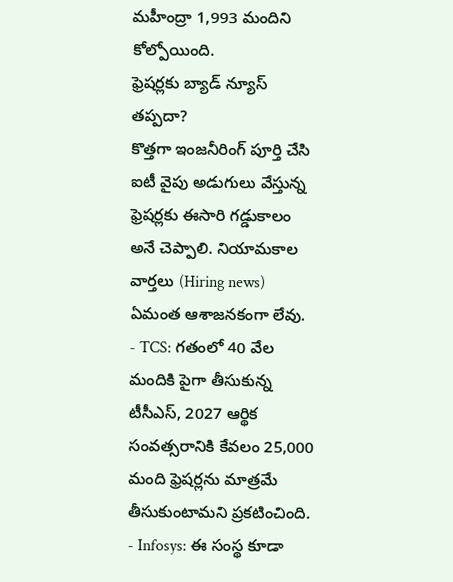మహీంద్రా 1,993 మందిని కోల్పోయింది.
ఫ్రెషర్లకు బ్యాడ్ న్యూస్ తప్పదా?
కొత్తగా ఇంజనీరింగ్ పూర్తి చేసి ఐటీ వైపు అడుగులు వేస్తున్న ఫ్రెషర్లకు ఈసారి గడ్డుకాలం అనే చెప్పాలి. నియామకాల వార్తలు (Hiring news) ఏమంత ఆశాజనకంగా లేవు.
- TCS: గతంలో 40 వేల మందికి పైగా తీసుకున్న టీసీఎస్, 2027 ఆర్థిక సంవత్సరానికి కేవలం 25,000 మంది ఫ్రెషర్లను మాత్రమే తీసుకుంటామని ప్రకటించింది.
- Infosys: ఈ సంస్థ కూడా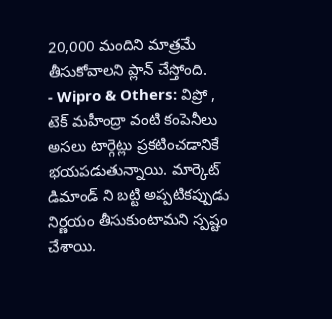20,000 మందిని మాత్రమే తీసుకోవాలని ప్లాన్ చేస్తోంది.
- Wipro & Others: విప్రో , టెక్ మహీంద్రా వంటి కంపెనీలు అసలు టార్గెట్లు ప్రకటించడానికే భయపడుతున్నాయి. మార్కెట్ డిమాండ్ ని బట్టి అప్పటికప్పుడు నిర్ణయం తీసుకుంటామని స్పష్టం చేశాయి.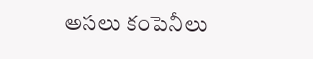అసలు కంపెనీలు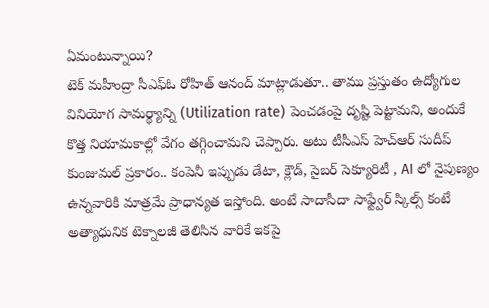ఏమంటున్నాయి?
టెక్ మహీంద్రా సీఎఫ్ఓ రోహిత్ ఆనంద్ మాట్లాడుతూ.. తాము ప్రస్తుతం ఉద్యోగుల వినియోగ సామర్థ్యాన్ని (Utilization rate) పెంచడంపై దృష్టి పెట్టామని, అందుకే కొత్త నియామకాల్లో వేగం తగ్గించామని చెప్పారు. అటు టీసీఎస్ హెచ్ఆర్ సుదీప్ కుంజుమల్ ప్రకారం.. కంపెనీ ఇప్పుడు డేటా, క్లౌడ్, సైబర్ సెక్యూరిటీ , AI లో నైపుణ్యం ఉన్నవారికి మాత్రమే ప్రాధాన్యత ఇస్తోంది. అంటే సాదాసీదా సాఫ్ట్వేర్ స్కిల్స్ కంటే అత్యాధునిక టెక్నాలజీ తెలిసిన వారికే ఇకపై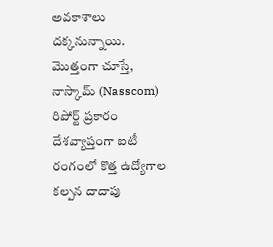అవకాశాలు దక్కనున్నాయి.
మొత్తంగా చూస్తే, నాస్కామ్ (Nasscom) రిపోర్ట్ ప్రకారం దేశవ్యాప్తంగా ఐటీ రంగంలో కొత్త ఉద్యోగాల కల్పన దాదాపు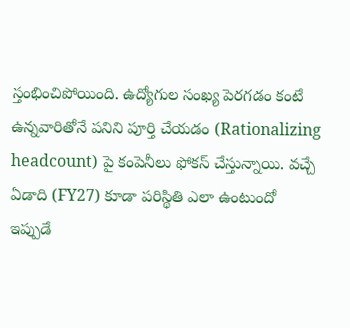స్తంభించిపోయింది. ఉద్యోగుల సంఖ్య పెరగడం కంటే ఉన్నవారితోనే పనిని పూర్తి చేయడం (Rationalizing headcount) పై కంపెనీలు ఫోకస్ చేస్తున్నాయి. వచ్చే ఏడాది (FY27) కూడా పరిస్థితి ఎలా ఉంటుందో ఇప్పుడే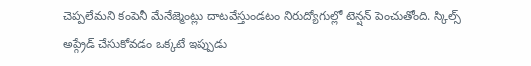చెప్పలేమని కంపెనీ మేనేజ్మెంట్లు దాటవేస్తుండటం నిరుద్యోగుల్లో టెన్షన్ పెంచుతోంది. స్కిల్స్ అప్గ్రేడ్ చేసుకోవడం ఒక్కటే ఇప్పుడు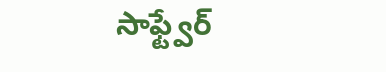సాఫ్ట్వేర్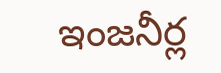ఇంజనీర్ల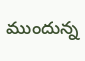ముందున్న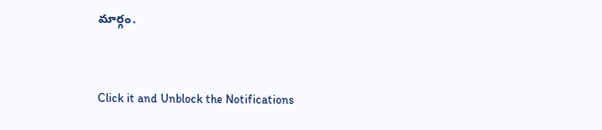మార్గం.


Click it and Unblock the Notifications